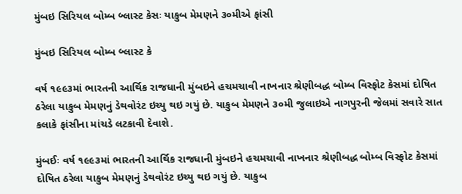મુંબઇ સિરિયલ બોમ્બ બ્લાસ્ટ કેસઃ યાકુબ મેમણને ૩૦મીએ ફાંસી

મુંબઇ સિરિયલ બોમ્બ બ્લાસ્ટ કે

વર્ષ ૧૯૯૩માં ભારતની આર્થિક રાજધાની મુંબઇને હચમચાવી નાખનાર શ્રેણીબદ્ધ બોમ્બ વિસ્ફોટ કેસમાં દોષિત ઠરેલા યાકુબ મેમણનું ડેથવોરંટ ઇચ્યુ થઇ ગયું છે. યાકુબ મેમણને ૩૦મી જુલાઇએ નાગપુરની જેલમાં સવારે સાત કલાકે ફાંસીના માંચડે લટકાવી દેવાશે.

મુંબઈઃ વર્ષ ૧૯૯૩માં ભારતની આર્થિક રાજધાની મુંબઇને હચમચાવી નાખનાર શ્રેણીબદ્ધ બોમ્બ વિસ્ફોટ કેસમાં દોષિત ઠરેલા યાકુબ મેમણનું ડેથવોરંટ ઇચ્યુ થઇ ગયું છે. યાકુબ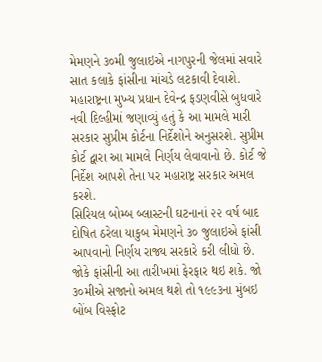મેમણને ૩૦મી જુલાઇએ નાગપુરની જેલમાં સવારે સાત કલાકે ફાંસીના માંચડે લટકાવી દેવાશે.
મહારાષ્ટ્રના મુખ્ય પ્રધાન દેવેન્દ્ર ફડણવીસે બુધવારે નવી દિલ્હીમાં જણાવ્યું હતું કે આ મામલે મારી સરકાર સુપ્રીમ કોર્ટના નિર્દેશોને અનુસરશે. સુપ્રીમ કોર્ટ દ્વારા આ મામલે નિર્ણય લેવાવાનો છે. કોર્ટ જે નિર્દેશ આપશે તેના પર મહારાષ્ટ્ર સરકાર અમલ કરશે.
સિરિયલ બોમ્બ બ્લાસ્ટની ઘટનાનાં ૨૨ વર્ષ બાદ દોષિત ઠરેલા યાકુબ મેમણને ૩૦ જુલાઇએ ફાંસી આપવાનો નિર્ણય રાજ્ય સરકારે કરી લીધો છે. જોકે ફાંસીની આ તારીખમાં ફેરફાર થઇ શકે. જો ૩૦મીએ સજાનો અમલ થશે તો ૧૯૯૩ના મુંબઇ બોંબ વિસ્ફોટ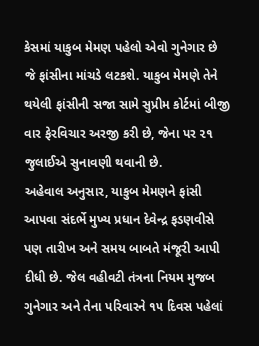કેસમાં યાકુબ મેમણ પહેલો એવો ગુનેગાર છે જે ફાંસીના માંચડે લટકશે. યાકુબ મેમણે તેને થયેલી ફાંસીની સજા સામે સુપ્રીમ કોર્ટમાં બીજી વાર ફેરવિચાર અરજી કરી છે, જેના પર ૨૧ જુલાઈએ સુનાવણી થવાની છે.
અહેવાલ અનુસાર, યાકુબ મેમણને ફાંસી આપવા સંદર્ભે મુખ્ય પ્રધાન દેવેન્દ્ર ફડણવીસે પણ તારીખ અને સમય બાબતે મંજૂરી આપી દીધી છે. જેલ વહીવટી તંત્રના નિયમ મુજબ ગુનેગાર અને તેના પરિવારને ૧૫ દિવસ પહેલાં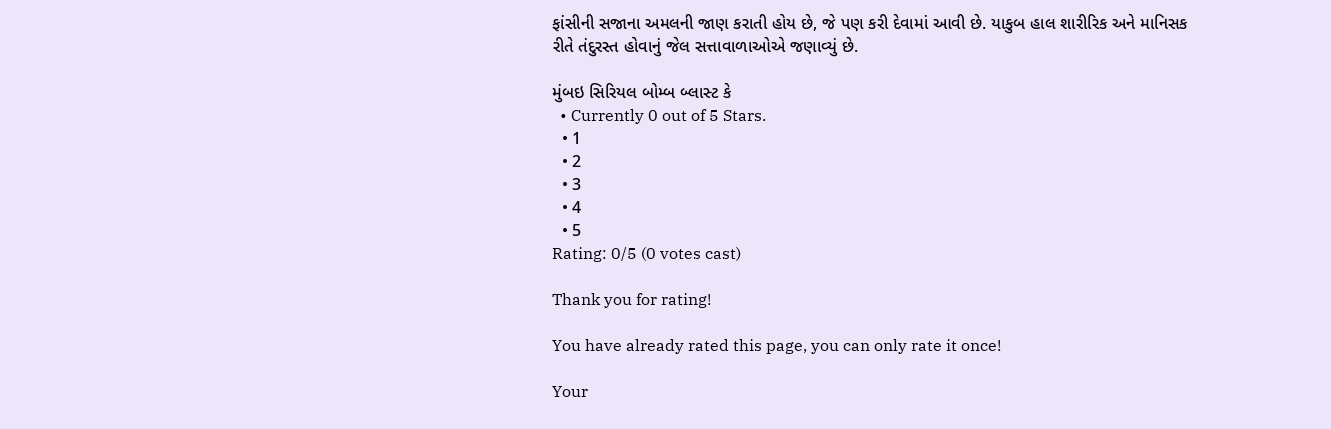ફાંસીની સજાના અમલની જાણ કરાતી હોય છે, જે પણ કરી દેવામાં આવી છે. યાકુબ હાલ શારીરિક અને માનિસક રીતે તંદુરસ્ત હોવાનું જેલ સત્તાવાળાઓએ જણાવ્યું છે.

મુંબઇ સિરિયલ બોમ્બ બ્લાસ્ટ કે
  • Currently 0 out of 5 Stars.
  • 1
  • 2
  • 3
  • 4
  • 5
Rating: 0/5 (0 votes cast)

Thank you for rating!

You have already rated this page, you can only rate it once!

Your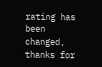rating has been changed, thanks for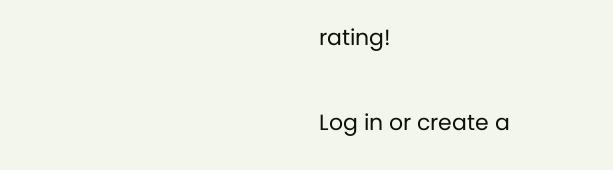rating!

Log in or create a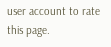user account to rate this page.